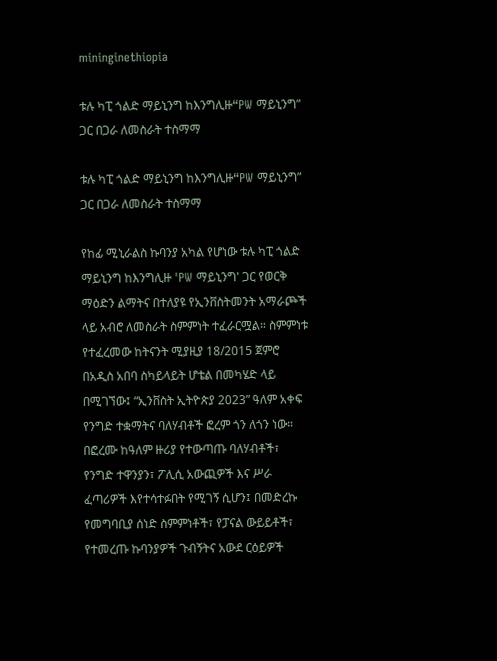mininginethiopia

ቱሉ ካፒ ጎልድ ማይኒንግ ከእንግሊዙ“PW ማይኒንግ” ጋር በጋራ ለመስራት ተስማማ

ቱሉ ካፒ ጎልድ ማይኒንግ ከእንግሊዙ“PW ማይኒንግ” ጋር በጋራ ለመስራት ተስማማ

የከፊ ሚኒራልስ ኩባንያ አካል የሆነው ቱሉ ካፒ ጎልድ ማይኒንግ ከእንግሊዙ 'PW ማይኒንግ' ጋር የወርቅ ማዕድን ልማትና በተለያዩ የኢንቨስትመንት አማራጮች ላይ አብሮ ለመስራት ስምምነት ተፈራርሟል። ስምምነቱ የተፈረመው ከትናንት ሚያዚያ 18/2015 ጀምሮ በአዲስ አበባ ስካይላይት ሆቴል በመካሄድ ላይ በሚገኘው፤ “ኢንቨስት ኢትዮጵያ 2023” ዓለም አቀፍ የንግድ ተቋማትና ባለሃብቶች ፎረም ጎን ለጎን ነው። በፎረሙ ከዓለም ዙሪያ የተውጣጡ ባለሃብቶች፣ የንግድ ተዋንያን፣ ፖሊሲ አውጪዎች እና ሥራ ፈጣሪዎች እየተሳተፉበት የሚገኝ ሲሆን፤ በመድረኩ የመግባቢያ ሰነድ ስምምነቶች፣ የፓናል ውይይቶች፣ የተመረጡ ኩባንያዎች ጉብኝትና አውደ ርዕይዎች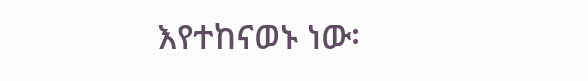እየተከናወኑ ነው፡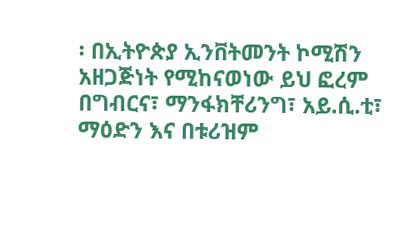፡ በኢትዮጵያ ኢንቨትመንት ኮሚሽን አዘጋጅነት የሚከናወነው ይህ ፎረም በግብርና፣ ማንፋክቸሪንግ፣ አይ.ሲ.ቲ፣ ማዕድን እና በቱሪዝም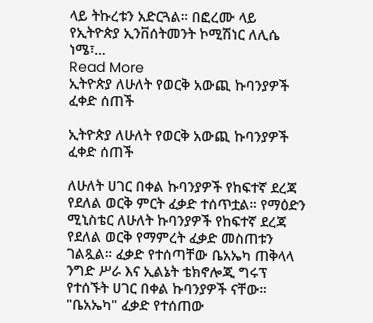ላይ ትኩረቱን አድርጓል። በፎረሙ ላይ የኢትዮጵያ ኢንቨሰትመንት ኮሚሽነር ለሊሴ ነሜ፣…
Read More
ኢትዮጵያ ለሁለት የወርቅ አውጪ ኩባንያዎች ፈቀድ ሰጠች

ኢትዮጵያ ለሁለት የወርቅ አውጪ ኩባንያዎች ፈቀድ ሰጠች

ለሁለት ሀገር በቀል ኩባንያዎች የከፍተኛ ደረጃ የደለል ወርቅ ምርት ፈቃድ ተሰጥቷል። የማዕድን ሚኒስቴር ለሁለት ኩባንያዎች የከፍተኛ ደረጃ የደለል ወርቅ የማምረት ፈቃድ መስጠቱን ገልጿል። ፈቃድ የተሰጣቸው ቤአኤካ ጠቅላላ ንግድ ሥራ እና ኢልኔት ቴክኖሎጂ ግሩፕ የተሰኙት ሀገር በቀል ኩባንያዎች ናቸው። "ቤአኤካ" ፈቃድ የተሰጠው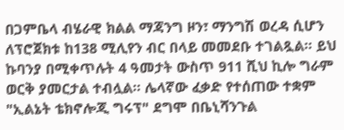በጋምቤላ ብሄራዊ ክልል ማጃንግ ዞን፣ ማንግሽ ወረዳ ሲሆን ለፕሮጀክቱ ከ138 ሚሊየን ብር በላይ መመደቡ ተገልጿል፡፡ ይህ ኩባንያ በሚቀጥሉት 4 ዓመታት ውስጥ 911 ሺህ ኪሎ ግራም ወርቅ ያመርታል ተብሏል። ሌላኛው ፈቃድ የተሰጠው ተቋም "ኢልኔት ቴክኖሎጂ ግሩፕ" ደግሞ በቤኒሻንጉል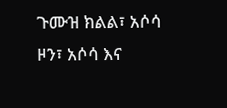ጉሙዝ ክልል፣ አሶሳ ዞን፣ አሶሳ እና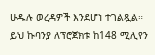ሁዱሉ ወረዳዎች እንደሆነ ተገልጿል። ይህ ኩባንያ ለፕሮጀክቱ ከ148 ሚሊየን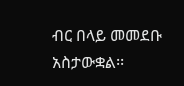ብር በላይ መመደቡ አስታውቋል፡፡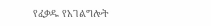የፈቃዱ የአገልግሎት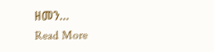ዘመን…
Read More